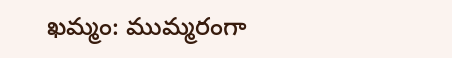ఖమ్మం: ముమ్మరంగా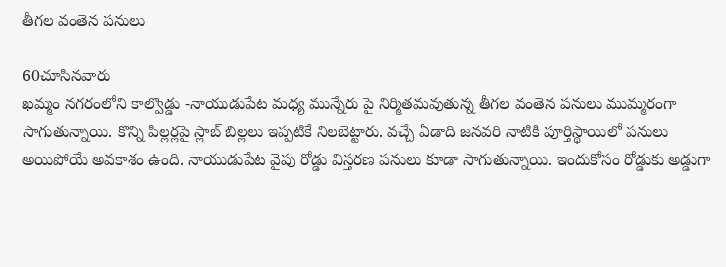తీగల వంతెన పనులు

60చూసినవారు
ఖమ్మం నగరంలోని కాల్వొడ్డు -నాయుడుపేట మధ్య మున్నేరు పై నిర్మితమవుతున్న తీగల వంతెన పనులు ముమ్మరంగా సాగుతున్నాయి. కొన్ని పిల్లర్లపై స్లాబ్ బిల్లలు ఇప్పటికే నిలబెట్టారు. వచ్చే ఏడాది జనవరి నాటికి పూర్తిస్థాయిలో పనులు అయిపోయే అవకాశం ఉంది. నాయుడుపేట వైపు రోడ్డు విస్తరణ పనులు కూడా సాగుతున్నాయి. ఇందుకోసం రోడ్డుకు అడ్డుగా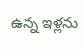ఉన్న ఇళ్లను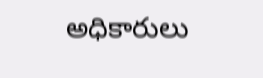అధికారులు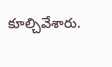కూల్చివేశారు.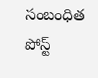సంబంధిత పోస్ట్